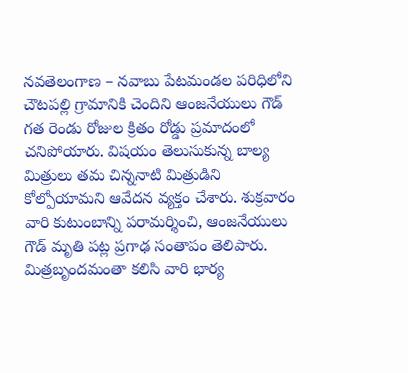నవతెలంగాణ – నవాబు పేటమండల పరిధిలోని చౌటపల్లి గ్రామానికి చెందిని ఆంజనేయులు గౌడ్ గత రెండు రోజుల క్రితం రోడ్డు ప్రమాదంలో చనిపోయారు. విషయం తెలుసుకున్న బాల్య మిత్రులు తమ చిన్ననాటి మిత్రుడిని కోల్పోయామని ఆవేదన వ్యక్తం చేశారు. శుక్రవారం వారి కుటుంబాన్ని పరామర్శించి, ఆంజనేయులు గౌడ్ మృతి పట్ల ప్రగాఢ సంతాపం తెలిపారు. మిత్రబృందమంతా కలిసి వారి భార్య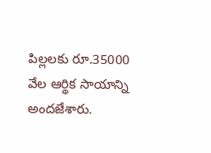పిల్లలకు రూ.35000 వేల ఆర్థిక సాయాన్ని అందజేశారు.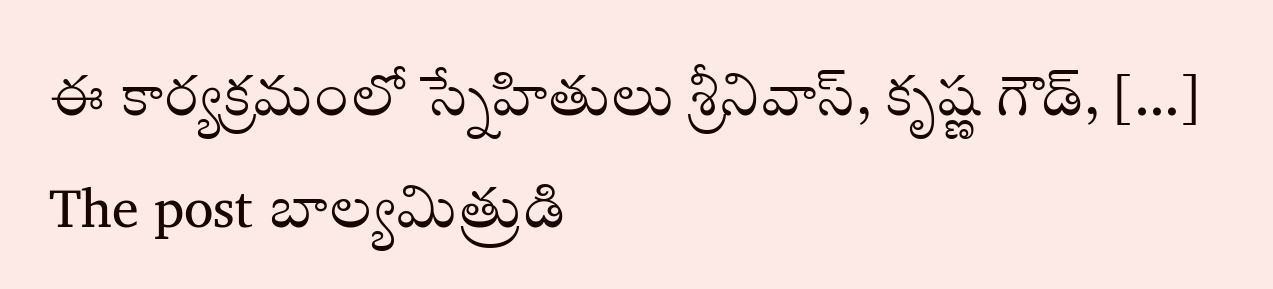ఈ కార్యక్రమంలో స్నేహితులు శ్రీనివాస్, కృష్ణ గౌడ్, […]
The post బాల్యమిత్రుడి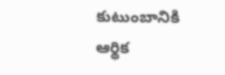కుటుంబానికి ఆర్థిక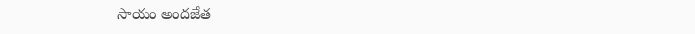సాయం అందజేత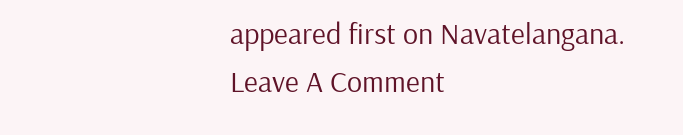appeared first on Navatelangana.
Leave A Comment